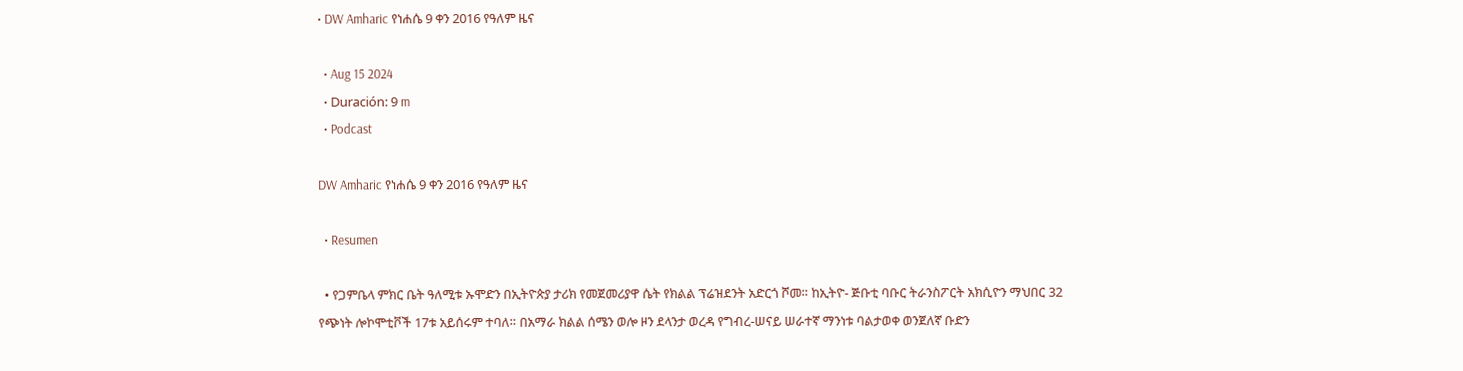• DW Amharic የነሐሴ 9 ቀን 2016 የዓለም ዜና

  • Aug 15 2024
  • Duración: 9 m
  • Podcast

DW Amharic የነሐሴ 9 ቀን 2016 የዓለም ዜና

  • Resumen

  • የጋምቤላ ምክር ቤት ዓለሚቱ ኡሞድን በኢትዮጵያ ታሪክ የመጀመሪያዋ ሴት የክልል ፕሬዝደንት አድርጎ ሾመ። ከኢትዮ- ጅቡቲ ባቡር ትራንስፖርት አክሲዮን ማህበር 32 የጭነት ሎኮሞቲቮች 17ቱ አይሰሩም ተባለ። በአማራ ክልል ሰሜን ወሎ ዞን ደላንታ ወረዳ የግብረ-ሠናይ ሠራተኛ ማንነቱ ባልታወቀ ወንጀለኛ ቡድን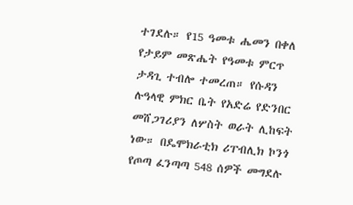ተገደሉ። የ15 ዓመቱ ሔመን በቀለ የታይም መጽሔት የዓመቱ ምርጥ ታዳጊ ተብሎ ተመረጠ። የሱዳን ሉዓላዊ ምክር ቤት የአድሬ የድንበር መሸጋገሪያን ለሦስት ወራት ሊከፍት ነው። በዴሞክራቲክ ሪፐብሊክ ኮንጎ የጦጣ ፈንጣጣ 548 ሰዎች መግደሉ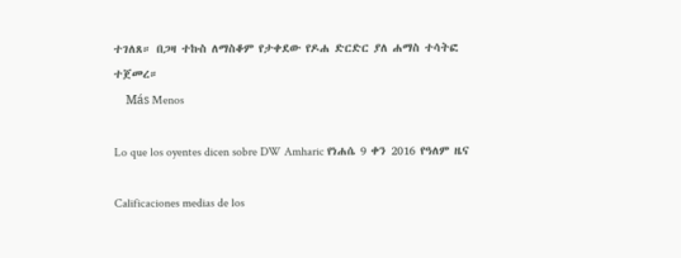ተገለጸ። በጋዛ ተኩስ ለማስቆም የታቀደው የዶሐ ድርድር ያለ ሐማስ ተሳትፎ ተጀመረ።
    Más Menos

Lo que los oyentes dicen sobre DW Amharic የነሐሴ 9 ቀን 2016 የዓለም ዜና

Calificaciones medias de los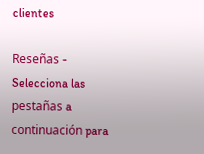clientes

Reseñas - Selecciona las pestañas a continuación para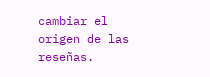cambiar el origen de las reseñas.